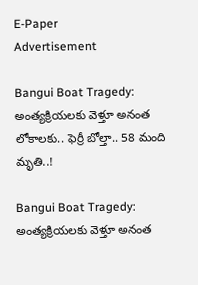E-Paper
Advertisement

Bangui Boat Tragedy: అంత్యక్రియలకు వెళ్తూ అనంత లోకాలకు.. ఫెర్రీ బోల్తా.. 58 మంది మృతి..!

Bangui Boat Tragedy: అంత్యక్రియలకు వెళ్తూ అనంత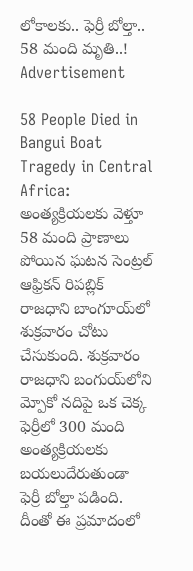లోకాలకు.. ఫెర్రీ బోల్తా.. 58 మంది మృతి..!
Advertisement

58 People Died in Bangui Boat Tragedy in Central Africa: అంత్యక్రియలకు వెళ్తూ 58 మంది ప్రాణాలు పోయిన ఘటన సెంట్రల్ ఆఫ్రికన్ రిపబ్లిక్ రాజధాని బాంగూయ్‌లో శుక్రవారం చోటు చేసుకుంది. శుక్రవారం రాజధాని బంగుయ్‌లోని మ్పోకో నదిపై ఒక చెక్క ఫెర్రీలో 300 మంది అంత్యక్రియలకు బయలుదేరుతుండా ఫెర్రీ బోల్తా పడింది. దీంతో ఈ ప్రమాదంలో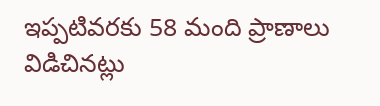ఇప్పటివరకు 58 మంది ప్రాణాలు విడిచినట్లు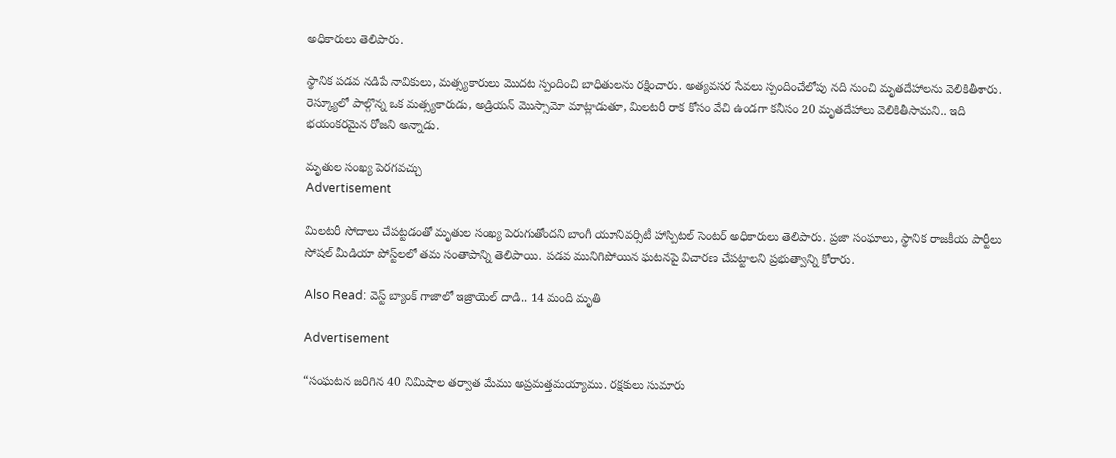అధికారులు తెలిపారు.

స్థానిక పడవ నడిపే నావికులు, మత్స్యకారులు మొదట స్పందించి బాధితులను రక్షించారు. అత్యవసర సేవలు స్పందించేలోపు నది నుంచి మృతదేహాలను వెలికితీశారు. రెస్క్యూలో పాల్గొన్న ఒక మత్స్యకారుడు, అడ్రియన్ మొస్సామో మాట్లాడుతూ, మిలటరీ రాక కోసం వేచి ఉండగా కనీసం 20 మృతదేహాలు వెలికితీసామని.. ఇది భయంకరమైన రోజని అన్నాడు.

మృతుల సంఖ్య పెరగవచ్చు
Advertisement

మిలటరీ సోదాలు చేపట్టడంతో మృతుల సంఖ్య పెరుగుతోందని బాంగీ యూనివర్సిటీ హాస్పిటల్ సెంటర్ అధికారులు తెలిపారు. ప్రజా సంఘాలు, స్థానిక రాజకీయ పార్టీలు సోషల్ మీడియా పోస్ట్‌లలో తమ సంతాపాన్ని తెలిపాయి. పడవ మునిగిపోయిన ఘటనపై విచారణ చేపట్టాలని ప్రభుత్వాన్ని కోరారు.

Also Read: వెస్ట్ బ్యాంక్ గాజాలో ఇజ్రాయెల్ దాడి.. 14 మంది మృతి

Advertisement

“సంఘటన జరిగిన 40 నిమిషాల తర్వాత మేము అప్రమత్తమయ్యాము. రక్షకులు సుమారు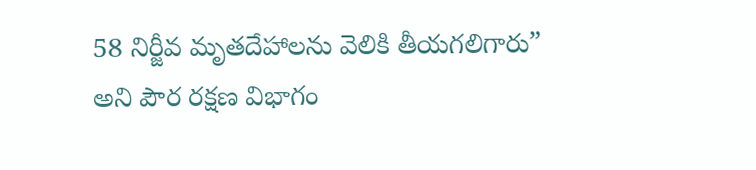58 నిర్జీవ మృతదేహాలను వెలికి తీయగలిగారు” అని పౌర రక్షణ విభాగం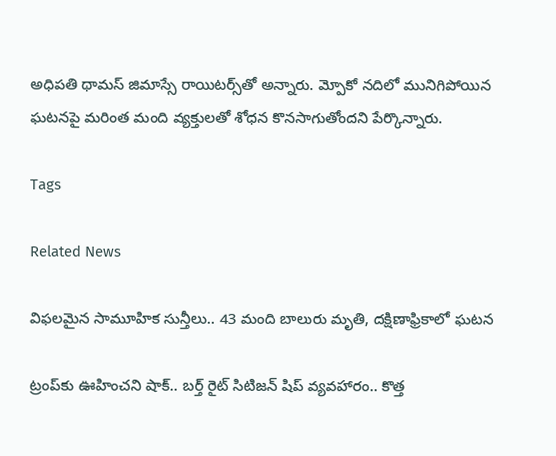అధిపతి థామస్ జిమాస్సే రాయిటర్స్‌తో అన్నారు. మ్పోకో నదిలో మునిగిపోయిన ఘటనపై మరింత మంది వ్యక్తులతో శోధన కొనసాగుతోందని పేర్కొన్నారు.

Tags

Related News

విఫలమైన సామూహిక సున్తీలు.. 43 మంది బాలురు మృతి, దక్షిణాఫ్రికాలో ఘటన

ట్రంప్‌‌కు ఊహించని షాక్‌.. బర్త్ రైట్ సిటిజన్ షిప్ వ్యవహారం.. కొత్త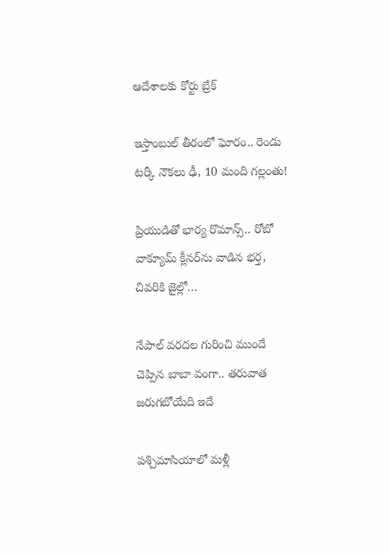ఆదేశాలకు కోర్టు బ్రేక్

ఇస్తాంబుల్ తీరంలో ఘోరం.. రెండు టర్కీ నౌకలు ఢీ, 10 మంది గల్లంతు!

ప్రియుడితో భార్య రొమాన్స్.. రోబో వాక్యూమ్ క్లీనర్‌ను వాడిన భర్త, చివరికి జైల్లో…

నేపాల్ వరదల గురించి ముందే చెప్పిన బాబా వంగా.. తరువాత జరుగబోయేది ఇదే

పశ్చిమాసియాలో మళ్లీ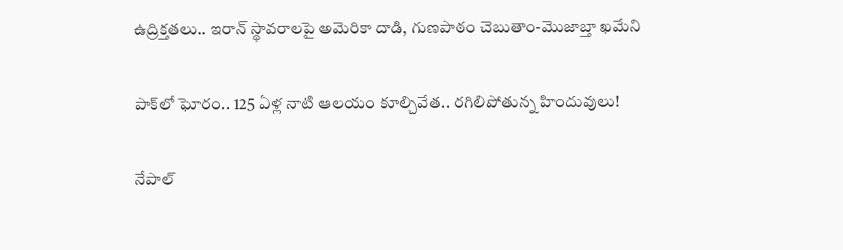ఉద్రిక్తతలు.. ఇరాన్ స్థావరాలపై అమెరికా దాడి, గుణపాఠం చెబుతాం-మొజాబ్తా ఖమేని

పాక్‌లో ఘోరం.. 125 ఏళ్ల నాటి ఆలయం కూల్చివేత.. రగిలిపోతున్న హిందువులు!

నేపాల్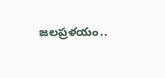జలప్రళయం..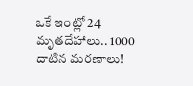ఒకే ఇంట్లో 24 మృతదేహాలు.. 1000 దాటిన మరణాలు!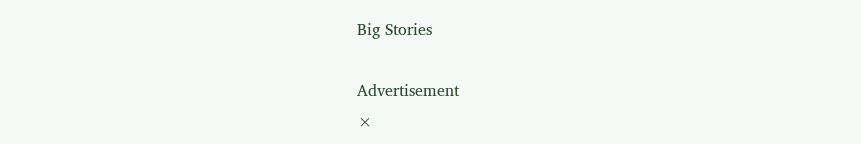Big Stories

Advertisement
×